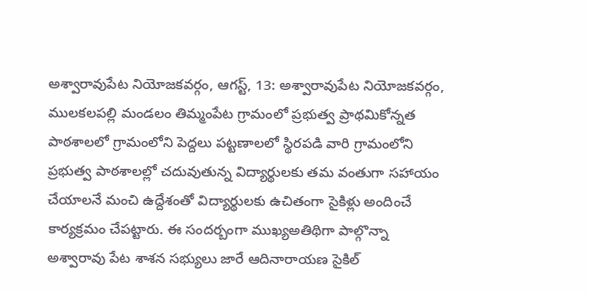అశ్వారావుపేట నియోజకవర్గం, ఆగస్ట్, 13: అశ్వారావుపేట నియోజకవర్గం, ములకలపల్లి మండలం తిమ్మంపేట గ్రామంలో ప్రభుత్వ ప్రాథమికోన్నత పాఠశాలలో గ్రామంలోని పెద్దలు పట్టణాలలో స్థిరపడి వారి గ్రామంలోని ప్రభుత్వ పాఠశాలల్లో చదువుతున్న విద్యార్థులకు తమ వంతుగా సహాయం చేయాలనే మంచి ఉద్దేశంతో విద్యార్థులకు ఉచితంగా సైకిళ్లు అందించే కార్యక్రమం చేపట్టారు. ఈ సందర్బంగా ముఖ్యఅతిథిగా పాల్గొన్నా అశ్వారావు పేట శాశన సభ్యులు జారే ఆదినారాయణ సైకిల్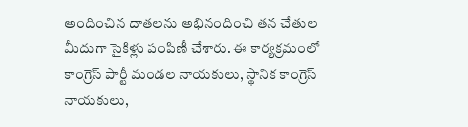అందించిన దాతలను అభినందించి తన చేతుల మీదుగా సైకిళ్లు పంపిణీ చేశారు. ఈ కార్యక్రమంలో కాంగ్రెస్ పార్టీ మండల నాయకులు, స్థానిక కాంగ్రెస్ నాయకులు,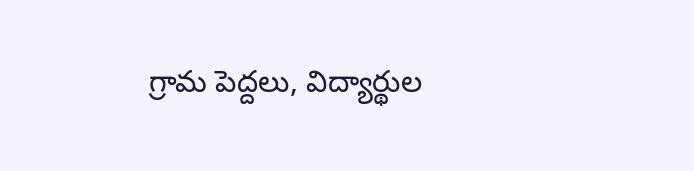గ్రామ పెద్దలు, విద్యార్థుల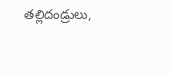తల్లిదండ్రులు,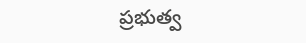ప్రభుత్వ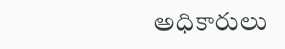అధికారులు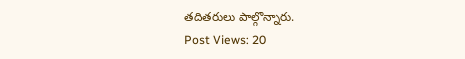తదితరులు పాల్గొన్నారు.
Post Views: 20